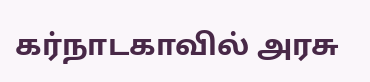கர்நாடகாவில் அரசு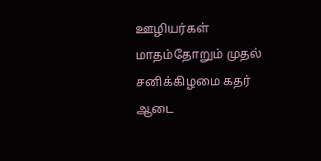ஊழியர்கள் மாதம்தோறும் முதல் சனிக்கிழமை கதர் ஆடை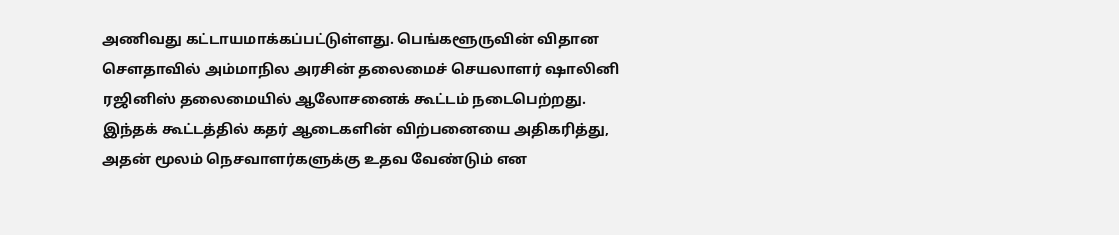அணிவது கட்டாயமாக்கப்பட்டுள்ளது. பெங்களூருவின் விதான சௌதாவில் அம்மாநில அரசின் தலைமைச் செயலாளர் ஷாலினி ரஜினிஸ் தலைமையில் ஆலோசனைக் கூட்டம் நடைபெற்றது.
இந்தக் கூட்டத்தில் கதர் ஆடைகளின் விற்பனையை அதிகரித்து, அதன் மூலம் நெசவாளர்களுக்கு உதவ வேண்டும் என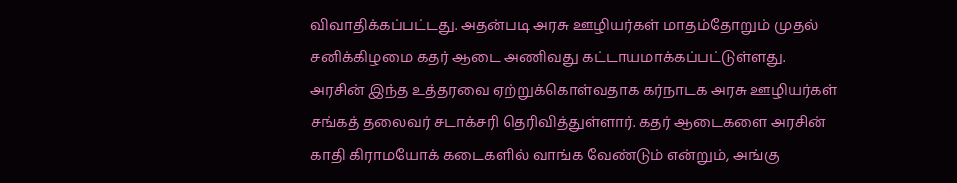விவாதிக்கப்பட்டது. அதன்படி அரசு ஊழியர்கள் மாதம்தோறும் முதல் சனிக்கிழமை கதர் ஆடை அணிவது கட்டாயமாக்கப்பட்டுள்ளது.
அரசின் இந்த உத்தரவை ஏற்றுக்கொள்வதாக கர்நாடக அரசு ஊழியர்கள் சங்கத் தலைவர் சடாக்சரி தெரிவித்துள்ளார். கதர் ஆடைகளை அரசின் காதி கிராமயோக் கடைகளில் வாங்க வேண்டும் என்றும், அங்கு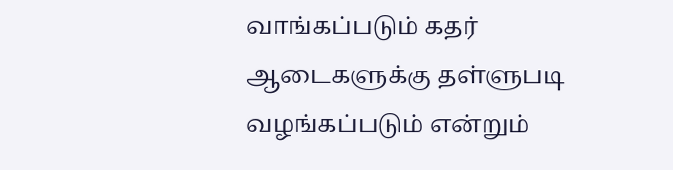வாங்கப்படும் கதர் ஆடைகளுக்கு தள்ளுபடி வழங்கப்படும் என்றும்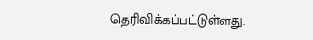தெரிவிக்கப்பட்டுள்ளது.